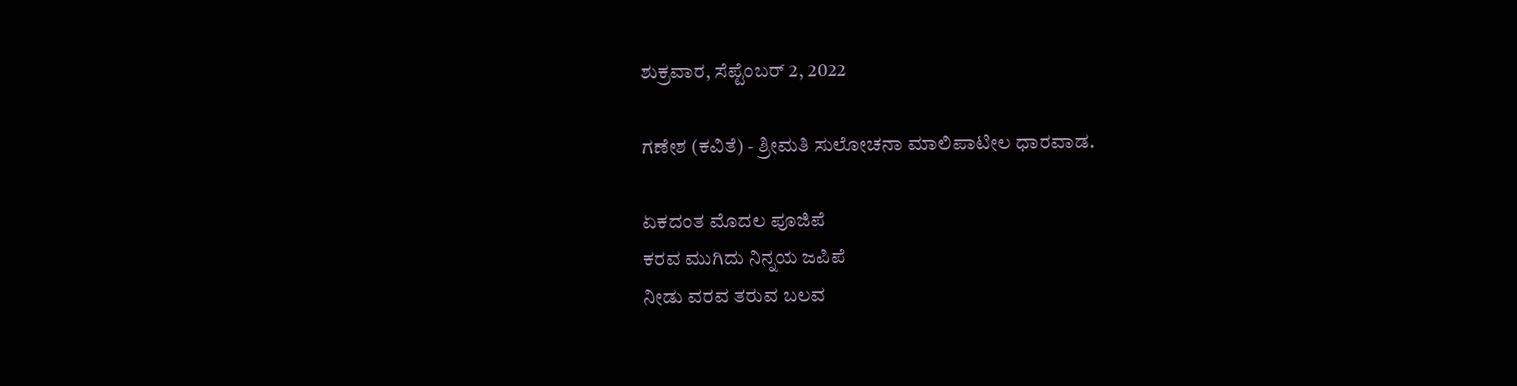ಶುಕ್ರವಾರ, ಸೆಪ್ಟೆಂಬರ್ 2, 2022

ಗಣೇಶ (ಕವಿತೆ) - ಶ್ರೀಮತಿ ಸುಲೋಚನಾ ಮಾಲಿಪಾಟೀಲ ಧಾರವಾಡ.

ಏಕದಂತ ಮೊದಲ ಪೂಜಿಪೆ
ಕರವ ಮುಗಿದು ನಿನ್ನಯ ಜಪಿಪೆ
ನೀಡು ವರವ ತರುವ ಬಲವ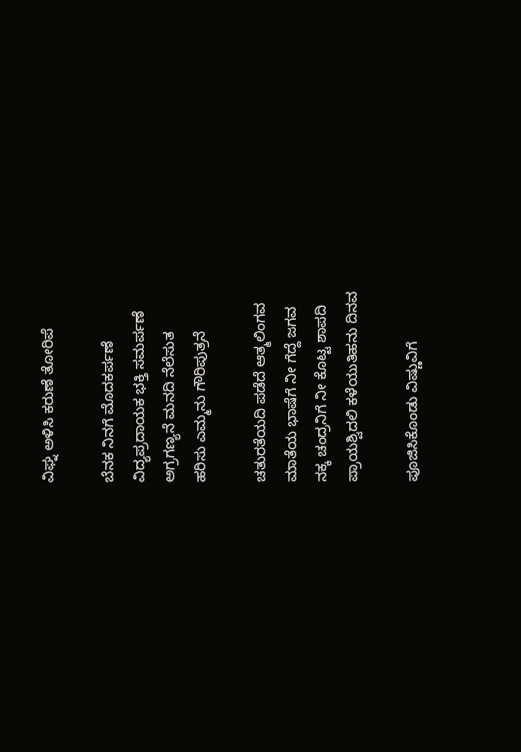ವಿಘ್ನ ಅಳಿಸಿ ಕರುಣೆ ತೋರಿಪೆ

ಬೆನಕ ನಿನಗೆ ಮೊದಕರ್ಪಣೆ
ವಿದ್ಯಪ್ರದಾಯಕ ಭಕ್ತಿ ಸಮರ್ಪಣೆ
ಅಗ್ರಗಣ್ಯನೆ ಮನದಿ ನೆಲೆಸುತ
ಹರಿಸು ಎಮ್ಮನು ಗೌರಿಪುತ್ರನೆ

ಚತುರತೆಯದಿ ಪಡೆದೆ ಆತ್ಮಲಿಂಗವ
ಮಾತೆಯ ಭಾಷೆಗೆ ನೀ ಗೆದ್ದೆ ಜಗವ
ನಕ್ಕ ಚಂದ್ರನಿಗೆ ನೀ ಕೊಟ್ಟ ಶಾಪದಿ
ಪ್ರಾಯಶ್ವಿದಲಿ ಕಳೆಯುತಿಹನು ದಿನವ

ಪೂಜಿಸಿಕೊಂಡು ವಿಷ್ಣುವಿಗೆ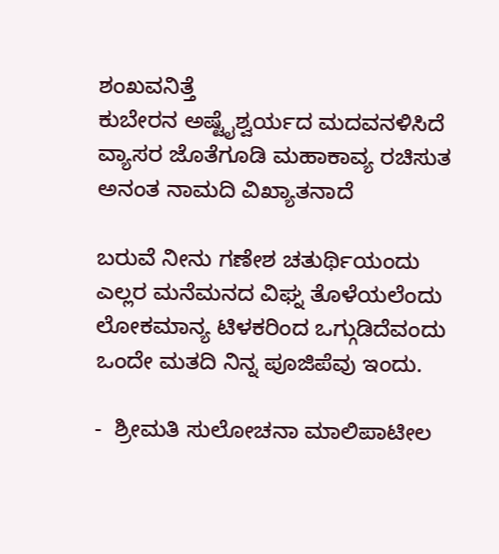ಶಂಖವನಿತ್ತೆ
ಕುಬೇರನ ಅಷ್ಟೈಶ್ವರ್ಯದ ಮದವನಳಿಸಿದೆ
ವ್ಯಾಸರ ಜೊತೆಗೂಡಿ ಮಹಾಕಾವ್ಯ ರಚಿಸುತ
ಅನಂತ ನಾಮದಿ ವಿಖ್ಯಾತನಾದೆ

ಬರುವೆ ನೀನು ಗಣೇಶ ಚತುರ್ಥಿಯಂದು
ಎಲ್ಲರ ಮನೆಮನದ ವಿಘ್ನ ತೊಳೆಯಲೆಂದು
ಲೋಕಮಾನ್ಯ ಟಿಳಕರಿಂದ ಒಗ್ಗುಡಿದೆವಂದು
ಒಂದೇ ಮತದಿ ನಿನ್ನ ಪೂಜಿಪೆವು ಇಂದು.

-  ಶ್ರೀಮತಿ ಸುಲೋಚನಾ ಮಾಲಿಪಾಟೀಲ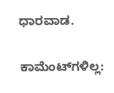ಧಾರವಾಡ.

ಕಾಮೆಂಟ್‌ಗಳಿಲ್ಲ: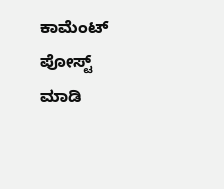ಕಾಮೆಂಟ್‌‌ ಪೋಸ್ಟ್‌ ಮಾಡಿ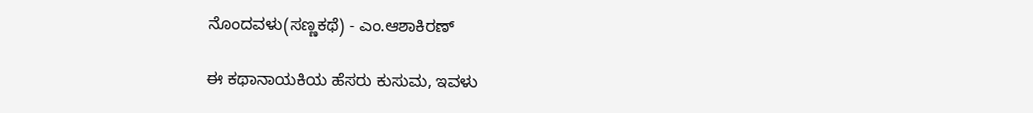ನೊಂದವಳು(ಸಣ್ಣಕಥೆ) - ಎಂ.ಆಶಾಕಿರಣ್

ಈ ಕಥಾನಾಯಕಿಯ ಹೆಸರು ಕುಸುಮ, ಇವಳು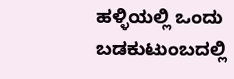ಹಳ್ಳಿಯಲ್ಲಿ ಒಂದು ಬಡಕುಟುಂಬದಲ್ಲಿ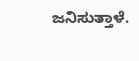ಜನಿಸುತ್ತಾಳೆ.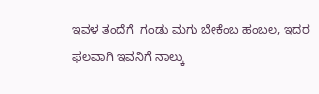ಇವಳ ತಂದೆಗೆ  ಗಂಡು ಮಗು ಬೇಕೆಂಬ ಹಂಬಲ, ಇದರ ಫಲವಾಗಿ ಇವನಿಗೆ ನಾಲ್ಕು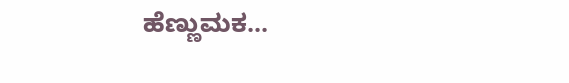ಹೆಣ್ಣುಮಕ...